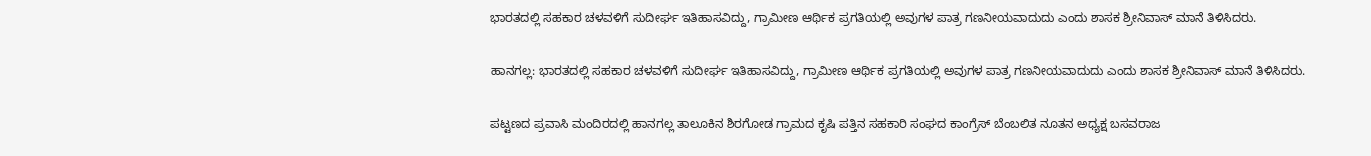ಭಾರತದಲ್ಲಿ ಸಹಕಾರ ಚಳವಳಿಗೆ ಸುದೀರ್ಘ ಇತಿಹಾಸವಿದ್ದು, ಗ್ರಾಮೀಣ ಆರ್ಥಿಕ ಪ್ರಗತಿಯಲ್ಲಿ ಅವುಗಳ ಪಾತ್ರ ಗಣನೀಯವಾದುದು ಎಂದು ಶಾಸಕ ಶ್ರೀನಿವಾಸ್ ಮಾನೆ ತಿಳಿಸಿದರು.

ಹಾನಗಲ್ಲ: ಭಾರತದಲ್ಲಿ ಸಹಕಾರ ಚಳವಳಿಗೆ ಸುದೀರ್ಘ ಇತಿಹಾಸವಿದ್ದು, ಗ್ರಾಮೀಣ ಆರ್ಥಿಕ ಪ್ರಗತಿಯಲ್ಲಿ ಅವುಗಳ ಪಾತ್ರ ಗಣನೀಯವಾದುದು ಎಂದು ಶಾಸಕ ಶ್ರೀನಿವಾಸ್ ಮಾನೆ ತಿಳಿಸಿದರು.

ಪಟ್ಟಣದ ಪ್ರವಾಸಿ ಮಂದಿರದಲ್ಲಿ ಹಾನಗಲ್ಲ ತಾಲೂಕಿನ ಶಿರಗೋಡ ಗ್ರಾಮದ ಕೃಷಿ ಪತ್ತಿನ ಸಹಕಾರಿ ಸಂಘದ ಕಾಂಗ್ರೆಸ್ ಬೆಂಬಲಿತ ನೂತನ ಅಧ್ಯಕ್ಷ ಬಸವರಾಜ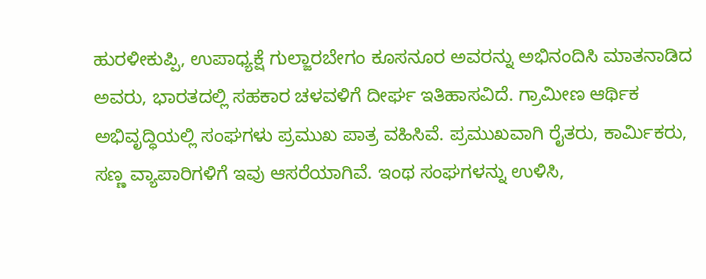ಹುರಳೀಕುಪ್ಪಿ, ಉಪಾಧ್ಯಕ್ಷೆ ಗುಲ್ಜಾರಬೇಗಂ ಕೂಸನೂರ ಅವರನ್ನು ಅಭಿನಂದಿಸಿ ಮಾತನಾಡಿದ ಅವರು, ಭಾರತದಲ್ಲಿ ಸಹಕಾರ ಚಳವಳಿಗೆ ದೀರ್ಘ ಇತಿಹಾಸವಿದೆ. ಗ್ರಾಮೀಣ ಆರ್ಥಿಕ ಅಭಿವೃದ್ಧಿಯಲ್ಲಿ ಸಂಘಗಳು ಪ್ರಮುಖ ಪಾತ್ರ ವಹಿಸಿವೆ. ಪ್ರಮುಖವಾಗಿ ರೈತರು, ಕಾರ್ಮಿಕರು, ಸಣ್ಣ ವ್ಯಾಪಾರಿಗಳಿಗೆ ಇವು ಆಸರೆಯಾಗಿವೆ. ಇಂಥ ಸಂಘಗಳನ್ನು ಉಳಿಸಿ,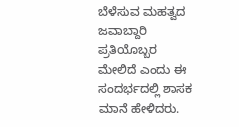ಬೆಳೆಸುವ ಮಹತ್ವದ ಜವಾಬ್ದಾರಿ ಪ್ರತಿಯೊಬ್ಬರ ಮೇಲಿದೆ ಎಂದು ಈ ಸಂದರ್ಭದಲ್ಲಿ ಶಾಸಕ ಮಾನೆ ಹೇಳಿದರು.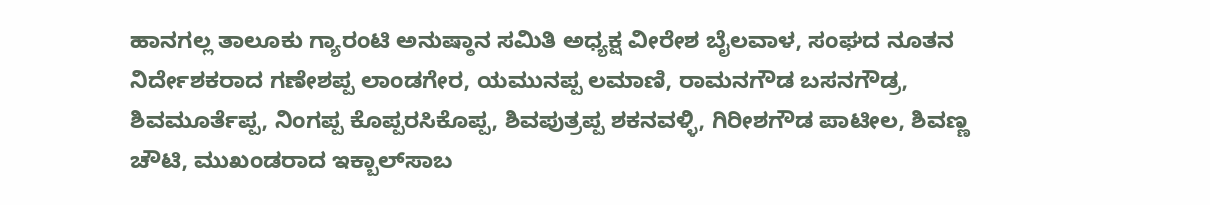ಹಾನಗಲ್ಲ ತಾಲೂಕು ಗ್ಯಾರಂಟಿ ಅನುಷ್ಠಾನ ಸಮಿತಿ ಅಧ್ಯಕ್ಷ ವೀರೇಶ ಬೈಲವಾಳ, ಸಂಘದ ನೂತನ ನಿರ್ದೇಶಕರಾದ ಗಣೇಶಪ್ಪ ಲಾಂಡಗೇರ, ಯಮುನಪ್ಪ ಲಮಾಣಿ, ರಾಮನಗೌಡ ಬಸನಗೌಡ್ರ, ಶಿವಮೂರ್ತೆಪ್ಪ, ನಿಂಗಪ್ಪ ಕೊಪ್ಪರಸಿಕೊಪ್ಪ, ಶಿವಪುತ್ರಪ್ಪ ಶಕನವಳ್ಳಿ, ಗಿರೀಶಗೌಡ ಪಾಟೀಲ, ಶಿವಣ್ಣ ಚೌಟಿ, ಮುಖಂಡರಾದ ಇಕ್ಬಾಲ್‌ಸಾಬ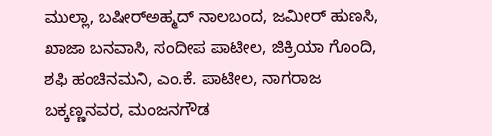ಮುಲ್ಲಾ, ಬಷೀರ್‌ಅಹ್ಮದ್ ನಾಲಬಂದ, ಜಮೀರ್ ಹುಣಸಿ, ಖಾಜಾ ಬನವಾಸಿ, ಸಂದೀಪ ಪಾಟೀಲ, ಜಿಕ್ರಿಯಾ ಗೊಂದಿ, ಶಫಿ ಹಂಚಿನಮನಿ, ಎಂ.ಕೆ. ಪಾಟೀಲ, ನಾಗರಾಜ ಬಕ್ಕಣ್ಣನವರ, ಮಂಜನಗೌಡ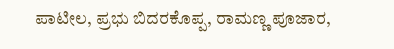ಪಾಟೀಲ, ಪ್ರಭು ಬಿದರಕೊಪ್ಪ, ರಾಮಣ್ಣ ಪೂಜಾರ,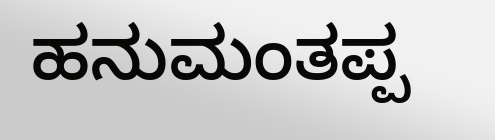ಹನುಮಂತಪ್ಪ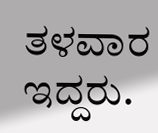ತಳವಾರ ಇದ್ದರು.